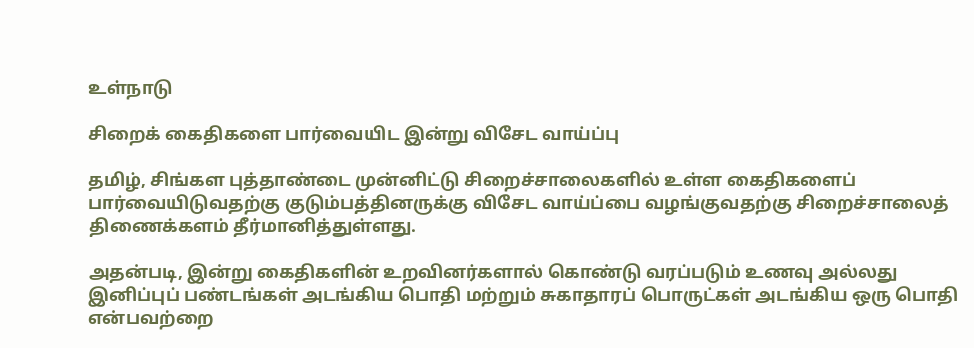உள்நாடு

சிறைக் கைதிகளை பார்வையிட இன்று விசேட வாய்ப்பு

தமிழ், சிங்கள புத்தாண்டை முன்னிட்டு சிறைச்சாலைகளில் உள்ள கைதிகளைப் பார்வையிடுவதற்கு குடும்பத்தினருக்கு விசேட வாய்ப்பை வழங்குவதற்கு சிறைச்சாலைத் திணைக்களம் தீர்மானித்துள்ளது.

அதன்படி, இன்று கைதிகளின் உறவினர்களால் கொண்டு வரப்படும் உணவு அல்லது இனிப்புப் பண்டங்கள் அடங்கிய பொதி மற்றும் சுகாதாரப் பொருட்கள் அடங்கிய ஒரு பொதி என்பவற்றை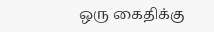ஒரு கைதிக்கு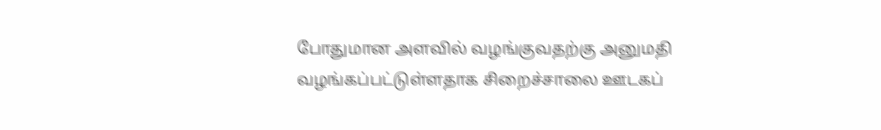போதுமான அளவில் வழங்குவதற்கு அனுமதி வழங்கப்பட்டுள்ளதாக சிறைச்சாலை ஊடகப்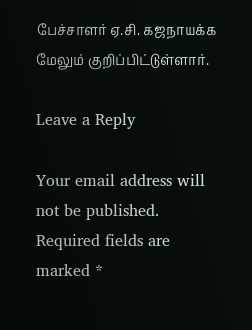பேச்சாளர் ஏ.சி. கஜநாயக்க மேலும் குறிப்பிட்டுள்ளார்.

Leave a Reply

Your email address will not be published. Required fields are marked *